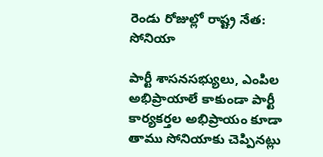రెండు రోజుల్లో రాష్ట్ర నేత: సోనియా

పార్టీ శాసనసభ్యులు, ఎంపిల అభిప్రాయాలే కాకుండా పార్టీ కార్యకర్తల అభిప్రాయం కూడా తాము సోనియాకు చెప్పినట్లు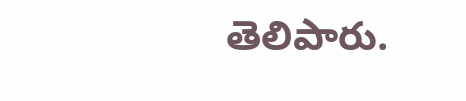తెలిపారు.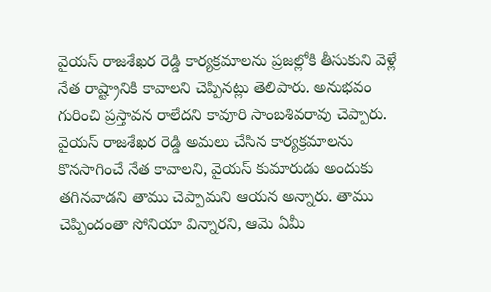వైయస్ రాజశేఖర రెడ్డి కార్యక్రమాలను ప్రజల్లోకి తీసుకుని వెళ్లే నేత రాష్ట్రానికి కావాలని చెప్పినట్లు తెలిపారు. అనుభవం గురించి ప్రస్తావన రాలేదని కావూరి సాంబశివరావు చెప్పారు. వైయస్ రాజశేఖర రెడ్డి అమలు చేసిన కార్యక్రమాలను కొనసాగించే నేత కావాలని, వైయస్ కుమారుడు అందుకు తగినవాడని తాము చెప్పామని ఆయన అన్నారు. తాము చెప్పిందంతా సోనియా విన్నారని, ఆమె ఏమీ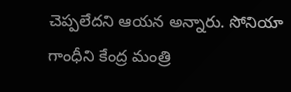చెప్పలేదని ఆయన అన్నారు. సోనియా గాంధీని కేంద్ర మంత్రి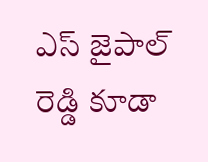ఎస్ జైపాల్ రెడ్డి కూడా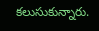కలుసుకున్నారు.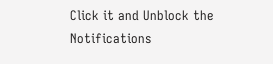Click it and Unblock the Notifications